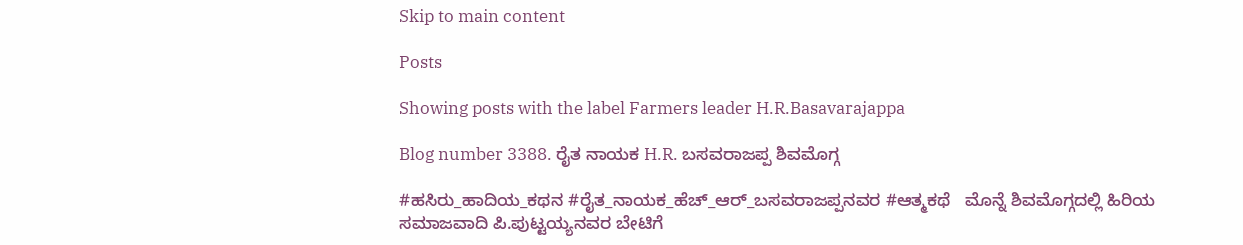Skip to main content

Posts

Showing posts with the label Farmers leader H.R.Basavarajappa

Blog number 3388. ರೈತ ನಾಯಕ H.R. ಬಸವರಾಜಪ್ಪ ಶಿವಮೊಗ್ಗ

#ಹಸಿರು_ಹಾದಿಯ_ಕಥನ #ರೈತ_ನಾಯಕ_ಹೆಚ್_ಆರ್_ಬಸವರಾಜಪ್ಪನವರ #ಆತ್ಮಕಥೆ   ಮೊನ್ನೆ ಶಿವಮೊಗ್ಗದಲ್ಲಿ ಹಿರಿಯ ಸಮಾಜವಾದಿ ಪಿ.ಪುಟ್ಟಯ್ಯನವರ ಬೇಟಿಗೆ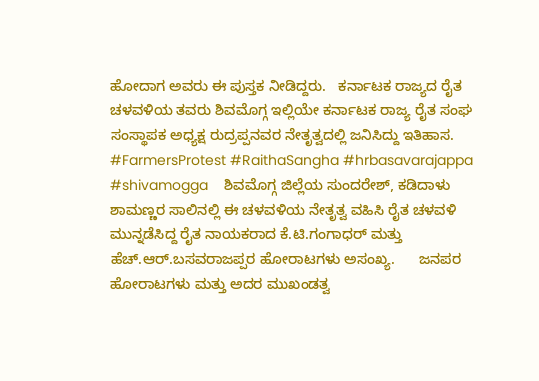ಹೋದಾಗ ಅವರು ಈ ಪುಸ್ತಕ ನೀಡಿದ್ದರು.   ಕರ್ನಾಟಕ ರಾಜ್ಯದ ರೈತ ಚಳವಳಿಯ ತವರು ಶಿವಮೊಗ್ಗ ಇಲ್ಲಿಯೇ ಕರ್ನಾಟಕ ರಾಜ್ಯ ರೈತ ಸಂಘ ಸಂಸ್ಥಾಪಕ ಅಧ್ಯಕ್ಷ ರುದ್ರಪ್ಪನವರ ನೇತೃತ್ವದಲ್ಲಿ ಜನಿಸಿದ್ದು ಇತಿಹಾಸ. #FarmersProtest #RaithaSangha #hrbasavarajappa #shivamogga    ಶಿವಮೊಗ್ಗ ಜಿಲ್ಲೆಯ ಸುಂದರೇಶ್, ಕಡಿದಾಳು ಶಾಮಣ್ಣರ ಸಾಲಿನಲ್ಲಿ ಈ ಚಳವಳಿಯ ನೇತೃತ್ವ ವಹಿಸಿ ರೈತ ಚಳವಳಿ ಮುನ್ನಡೆಸಿದ್ದ ರೈತ ನಾಯಕರಾದ ಕೆ.ಟಿ.ಗಂಗಾಧರ್ ಮತ್ತು ಹೆಚ್.ಆರ್.ಬಸವರಾಜಪ್ಪರ ಹೋರಾಟಗಳು ಅಸಂಖ್ಯ.      ಜನಪರ ಹೋರಾಟಗಳು ಮತ್ತು ಅದರ ಮುಖಂಡತ್ವ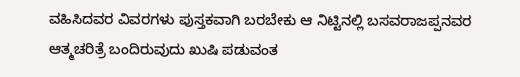ವಹಿಸಿದವರ ವಿವರಗಳು ಪುಸ್ತಕವಾಗಿ ಬರಬೇಕು ಆ ನಿಟ್ಟಿನಲ್ಲಿ ಬಸವರಾಜಪ್ಪನವರ ಆತ್ಮಚರಿತ್ರೆ ಬಂದಿರುವುದು ಖುಷಿ ಪಡುವಂತ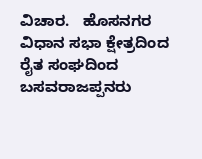ವಿಚಾರ.   ಹೊಸನಗರ ವಿಧಾನ ಸಭಾ ಕ್ಷೇತ್ರದಿಂದ ರೈತ ಸಂಘದಿಂದ ಬಸವರಾಜಪ್ಪನರು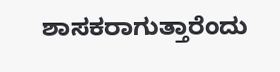ಶಾಸಕರಾಗುತ್ತಾರೆಂದು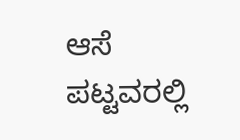ಆಸೆ ಪಟ್ಟವರಲ್ಲಿ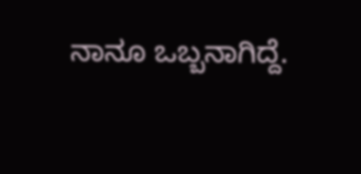ನಾನೂ ಒಬ್ಬನಾಗಿದ್ದೆ.